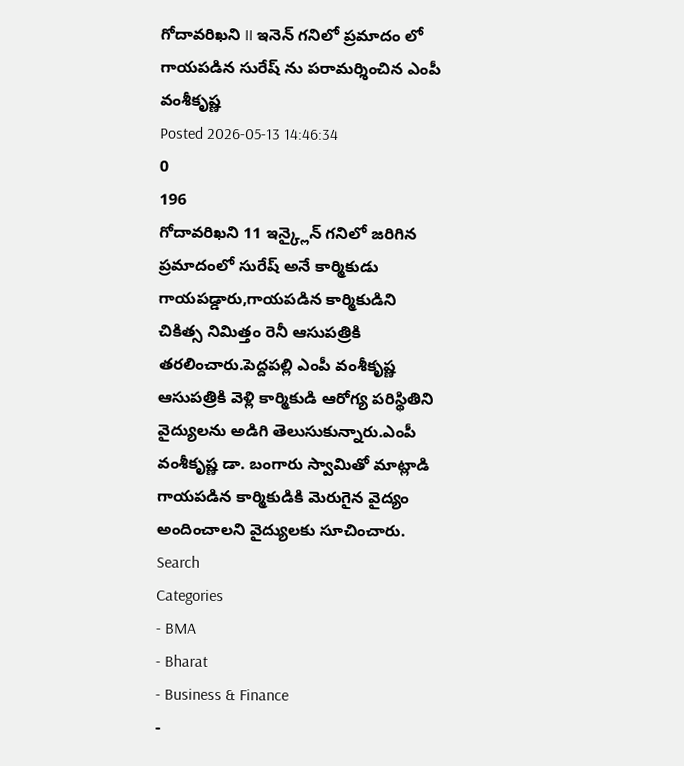గోదావరిఖని II ఇనెన్ గనిలో ప్రమాదం లో గాయపడిన సురేష్ ను పరామర్శించిన ఎంపీ వంశీకృష్ణ
Posted 2026-05-13 14:46:34
0
196
గోదావరిఖని 11 ఇన్క్లైన్ గనిలో జరిగిన ప్రమాదంలో సురేష్ అనే కార్మికుడు గాయపడ్డారు,గాయపడిన కార్మికుడిని చికిత్స నిమిత్తం రెనీ ఆసుపత్రికి తరలించారు.పెద్దపల్లి ఎంపీ వంశీకృష్ణ ఆసుపత్రికి వెళ్లి కార్మికుడి ఆరోగ్య పరిస్థితిని వైద్యులను అడిగి తెలుసుకున్నారు.ఎంపీ వంశీకృష్ణ డా. బంగారు స్వామితో మాట్లాడి గాయపడిన కార్మికుడికి మెరుగైన వైద్యం అందించాలని వైద్యులకు సూచించారు.
Search
Categories
- BMA
- Bharat
- Business & Finance
-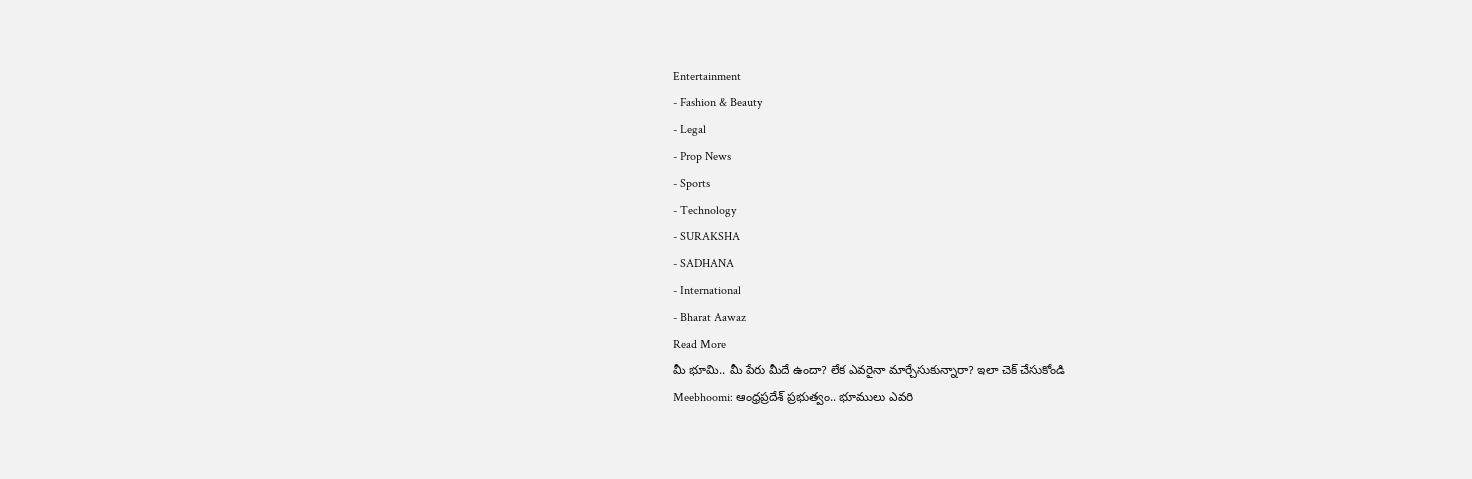Entertainment
- Fashion & Beauty
- Legal
- Prop News
- Sports
- Technology
- SURAKSHA
- SADHANA
- International
- Bharat Aawaz
Read More
మీ భూమి.. మీ పేరు మీదే ఉందా? లేక ఎవరైనా మార్చేసుకున్నారా? ఇలా చెక్ చేసుకోండి
Meebhoomi: ఆంధ్రప్రదేశ్ ప్రభుత్వం.. భూములు ఎవరి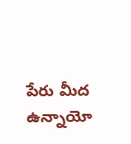పేరు మీద ఉన్నాయో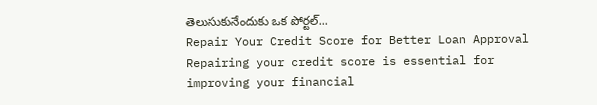తెలుసుకునేందుకు ఒక పోర్టల్...
Repair Your Credit Score for Better Loan Approval
Repairing your credit score is essential for improving your financial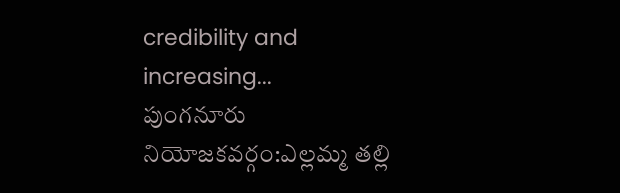credibility and increasing...
పుంగనూరు నియోజకవర్గం:ఎల్లమ్మ తల్లి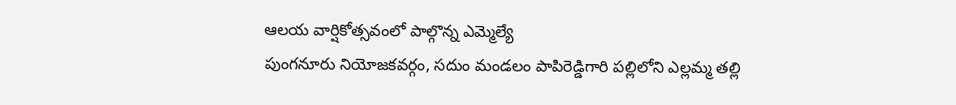ఆలయ వార్షికోత్సవంలో పాల్గొన్న ఎమ్మెల్యే
పుంగనూరు నియోజకవర్గం, సదుం మండలం పాపిరెడ్డిగారి పల్లిలోని ఎల్లమ్మ తల్లి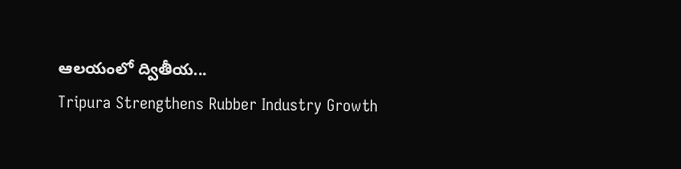ఆలయంలో ద్వితీయ...
Tripura Strengthens Rubber Industry Growth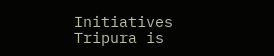Initiatives
Tripura is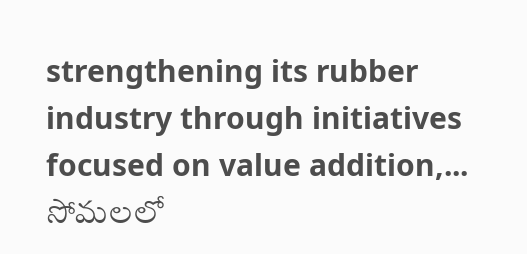strengthening its rubber industry through initiatives focused on value addition,...
సోమలలో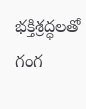భక్తిశ్రద్ధలతో గంగ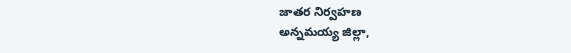జాతర నిర్వహణ
అన్నమయ్య జిల్లా,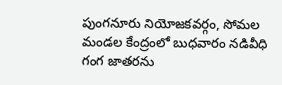పుంగనూరు నియోజకవర్గం, సోమల మండల కేంద్రంలో బుధవారం నడివీధి గంగ జాతరను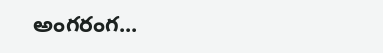అంగరంగ...